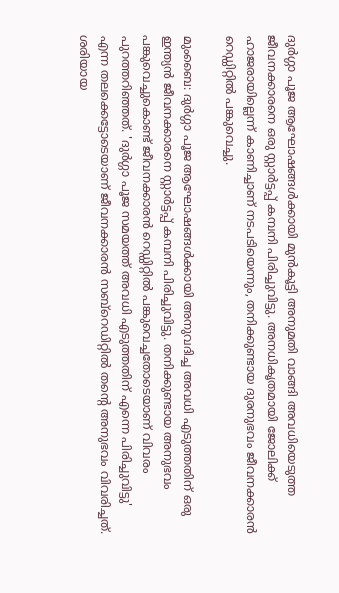ദുർഗ്ഗാ പൂജ ആഘോഷങ്ങൾക്കായി മുൻകൂട്ടി അനുമതി വാങ്ങി അവധിയെടുത്ത ജീവനക്കാരനെ ഒരു സ്റ്റാർട്ടപ്പ് കമ്പനി പിരിച്ചുവിട്ടു. അനധികൃതമായി ജോലിക്ക് ഹാജരായില്ലെന്ന് കാണിച്ചാണ് നടപടിയെന്നും, തനിക്കുണ്ടായ ദുരനുഭവം ജീവനക്കാരൻ റെഡ്ഡിറ്റിൽ പങ്കുവെച്ചു.

മുംബൈ: ദുർഗ്ഗാ പൂജ ആഘോഷങ്ങൾക്കായി അനുവദിച്ച അവധി എടുത്തതിന് ഒരു ഇന്ത്യൻ ജീവനക്കാരനെ സ്റ്റാർട്ടപ്പ് കമ്പനി പിരിച്ചുവിട്ടു. തനിക്കുണ്ടായ അനുഭവം പങ്കുവെച്ചുകൊണ്ട് ജീവനക്കാരൻ റെഡ്ഡിറ്റിൽ പങ്കുവെച്ചതോടെയാണ് വിവരം പുറത്തറിഞ്ഞത്. 'ദുർഗ്ഗാ പൂജ സമയത്ത് അവധി എടുത്തതിന് എന്നെ പിരിച്ചുവിട്ടു' എന്ന തലക്കെട്ടോടെയാണ് ജീവനക്കാരൻ സബ്‌റെഡിറ്റിൽ തൻ്റെ അനുഭവം വിവരിച്ചത്. ശരിയായ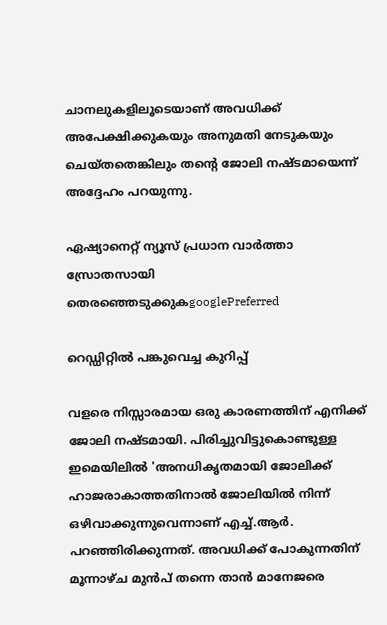ചാനലുകളിലൂടെയാണ് അവധിക്ക് അപേക്ഷിക്കുകയും അനുമതി നേടുകയും ചെയ്തതെങ്കിലും തൻ്റെ ജോലി നഷ്ടമായെന്ന് അദ്ദേഹം പറയുന്നു.

ഏഷ്യാനെറ്റ് ന്യൂസ് പ്രധാന വാർത്താ സ്രോതസായി തെരഞ്ഞെടുക്കുകgooglePreferred

റെഡ്ഡിറ്റിൽ പങ്കുവെച്ച കുറിപ്പ്

വളരെ നിസ്സാരമായ ഒരു കാരണത്തിന് എനിക്ക് ജോലി നഷ്ടമായി. പിരിച്ചുവിട്ടുകൊണ്ടുള്ള ഇമെയിലിൽ 'അനധികൃതമായി ജോലിക്ക് ഹാജരാകാത്തതിനാൽ ജോലിയിൽ നിന്ന് ഒഴിവാക്കുന്നുവെന്നാണ് എച്ച്.ആർ. പറഞ്ഞിരിക്കുന്നത്. അവധിക്ക് പോകുന്നതിന് മൂന്നാഴ്ച മുൻപ് തന്നെ താൻ മാനേജരെ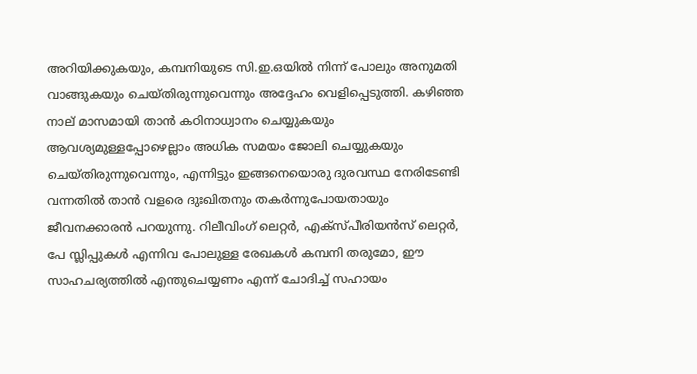അറിയിക്കുകയും, കമ്പനിയുടെ സി.ഇ.ഒയിൽ നിന്ന് പോലും അനുമതി വാങ്ങുകയും ചെയ്തിരുന്നുവെന്നും അദ്ദേഹം വെളിപ്പെടുത്തി. കഴിഞ്ഞ നാല് മാസമായി താൻ കഠിനാധ്വാനം ചെയ്യുകയും ആവശ്യമുള്ളപ്പോഴെല്ലാം അധിക സമയം ജോലി ചെയ്യുകയും ചെയ്തിരുന്നുവെന്നും, എന്നിട്ടും ഇങ്ങനെയൊരു ദുരവസ്ഥ നേരിടേണ്ടി വന്നതിൽ താൻ വളരെ ദുഃഖിതനും തകർന്നുപോയതായും ജീവനക്കാരൻ പറയുന്നു. റിലീവിംഗ് ലെറ്റർ, എക്സ്പീരിയൻസ് ലെറ്റർ, പേ സ്ലിപ്പുകൾ എന്നിവ പോലുള്ള രേഖകൾ കമ്പനി തരുമോ, ഈ സാഹചര്യത്തിൽ എന്തുചെയ്യണം എന്ന് ചോദിച്ച് സഹായം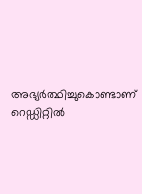അഭ്യർത്ഥിച്ചുകൊണ്ടാണ് റെഡ്ഡിറ്റിൽ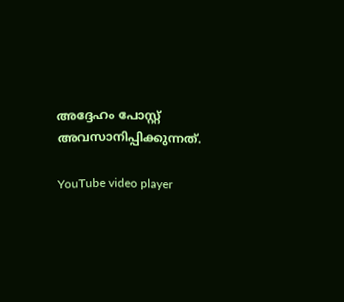അദ്ദേഹം പോസ്റ്റ് അവസാനിപ്പിക്കുന്നത്.

YouTube video player